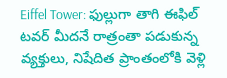Eiffel Tower: ఫుల్లుగా తాగి ఈఫిల్ టవర్ మీదనే రాత్రంతా పడుకున్న వ్యక్తులు, నిషేదిత ప్రాంతంలోకి వెళ్లి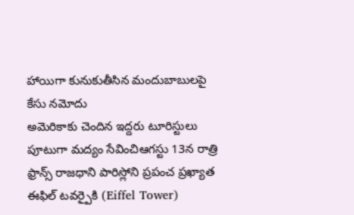హాయిగా కునుకుతీసిన మందుబాబులపై కేసు నమోదు
అమెరికాకు చెందిన ఇద్దరు టూరిస్టులు పూటుగా మద్యం సేవించిఆగస్టు 13న రాత్రి ఫ్రాన్స్ రాజధాని పారిస్లోని ప్రపంచ ప్రఖ్యాత ఈఫిల్ టవర్పైకి (Eiffel Tower)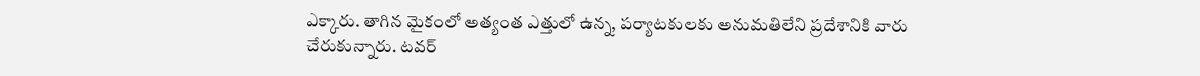ఎక్కారు. తాగిన మైకంలో అత్యంత ఎత్తులో ఉన్న, పర్యాటకులకు అనుమతిలేని ప్రదేశానికి వారు చేరుకున్నారు. టవర్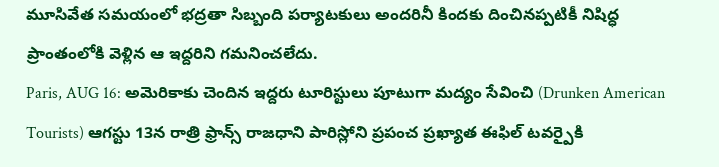మూసివేత సమయంలో భద్రతా సిబ్బంది పర్యాటకులు అందరినీ కిందకు దించినప్పటికీ నిషిద్ధ ప్రాంతంలోకి వెళ్లిన ఆ ఇద్దరిని గమనించలేదు.
Paris, AUG 16: అమెరికాకు చెందిన ఇద్దరు టూరిస్టులు పూటుగా మద్యం సేవించి (Drunken American Tourists) ఆగస్టు 13న రాత్రి ఫ్రాన్స్ రాజధాని పారిస్లోని ప్రపంచ ప్రఖ్యాత ఈఫిల్ టవర్పైకి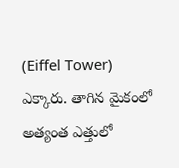(Eiffel Tower) ఎక్కారు. తాగిన మైకంలో అత్యంత ఎత్తులో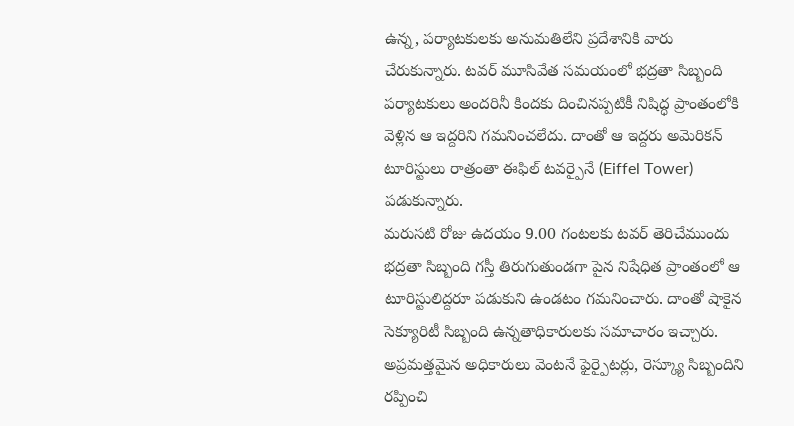ఉన్న, పర్యాటకులకు అనుమతిలేని ప్రదేశానికి వారు చేరుకున్నారు. టవర్ మూసివేత సమయంలో భద్రతా సిబ్బంది పర్యాటకులు అందరినీ కిందకు దించినప్పటికీ నిషిద్ధ ప్రాంతంలోకి వెళ్లిన ఆ ఇద్దరిని గమనించలేదు. దాంతో ఆ ఇద్దరు అమెరికన్ టూరిస్టులు రాత్రంతా ఈఫిల్ టవర్పైనే (Eiffel Tower) పడుకున్నారు.
మరుసటి రోజు ఉదయం 9.00 గంటలకు టవర్ తెరిచేముందు భద్రతా సిబ్బంది గస్తీ తిరుగుతుండగా పైన నిషేధిత ప్రాంతంలో ఆ టూరిస్టులిద్దరూ పడుకుని ఉండటం గమనించారు. దాంతో షాకైన సెక్యూరిటీ సిబ్బంది ఉన్నతాధికారులకు సమాచారం ఇచ్చారు. అప్రమత్తమైన అధికారులు వెంటనే ఫైర్పైటర్లు, రెస్క్యూ సిబ్బందిని రప్పించి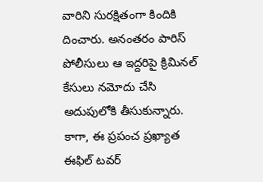వారిని సురక్షితంగా కిందికి దించారు. అనంతరం పారిస్ పోలీసులు ఆ ఇద్దరిపై క్రిమినల్ కేసులు నమోదు చేసి అదుపులోకి తీసుకున్నారు.
కాగా, ఈ ప్రపంచ ప్రఖ్యాత ఈఫిల్ టవర్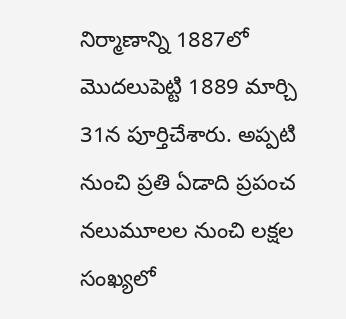నిర్మాణాన్ని 1887లో మొదలుపెట్టి 1889 మార్చి 31న పూర్తిచేశారు. అప్పటి నుంచి ప్రతి ఏడాది ప్రపంచ నలుమూలల నుంచి లక్షల సంఖ్యలో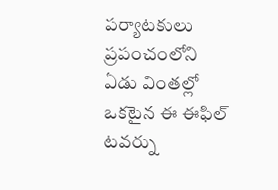పర్యాటకులు ప్రపంచంలోని ఏడు వింతల్లో ఒకటైన ఈ ఈఫిల్ టవర్ను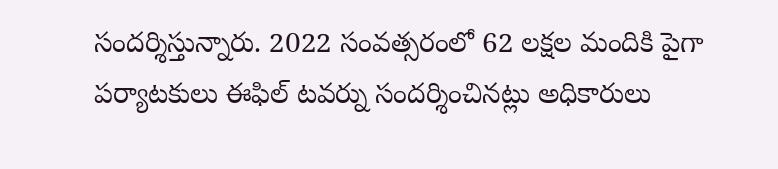సందర్శిస్తున్నారు. 2022 సంవత్సరంలో 62 లక్షల మందికి పైగా పర్యాటకులు ఈఫిల్ టవర్ను సందర్శించినట్లు అధికారులు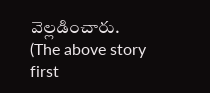వెల్లడించారు.
(The above story first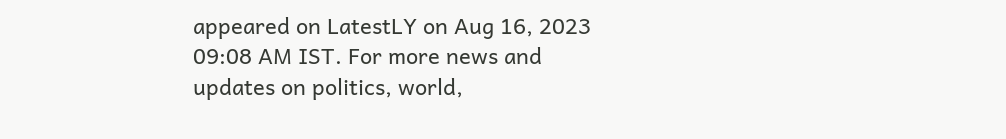appeared on LatestLY on Aug 16, 2023 09:08 AM IST. For more news and updates on politics, world,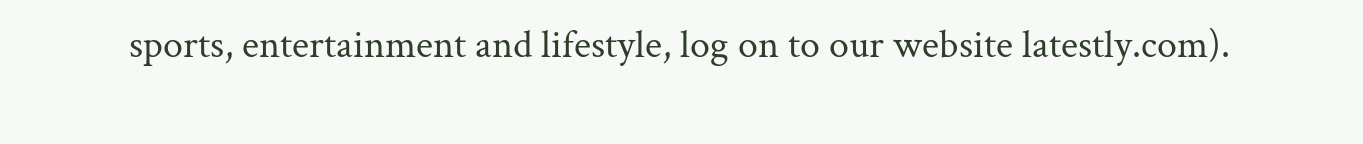sports, entertainment and lifestyle, log on to our website latestly.com).